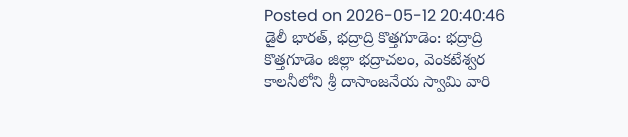Posted on 2026-05-12 20:40:46
డైలీ భారత్, భద్రాద్రి కొత్తగూడెం: భద్రాద్రి కొత్తగూడెం జిల్లా భద్రాచలం, వెంకటేశ్వర కాలనీలోని శ్రీ దాసాంజనేయ స్వామి వారి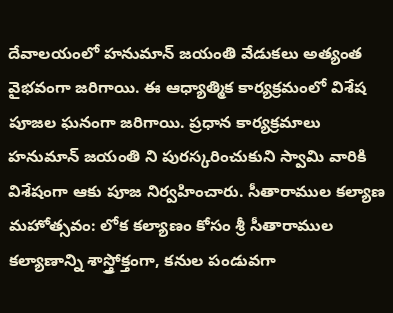దేవాలయంలో హనుమాన్ జయంతి వేడుకలు అత్యంత వైభవంగా జరిగాయి. ఈ ఆధ్యాత్మిక కార్యక్రమంలో విశేష పూజల ఘనంగా జరిగాయి. ప్రధాన కార్యక్రమాలు హనుమాన్ జయంతి ని పురస్కరించుకుని స్వామి వారికి విశేషంగా ఆకు పూజ నిర్వహించారు. సీతారాముల కల్యాణ మహోత్సవం: లోక కల్యాణం కోసం శ్రీ సీతారాముల కల్యాణాన్ని శాస్త్రోక్తంగా, కనుల పండువగా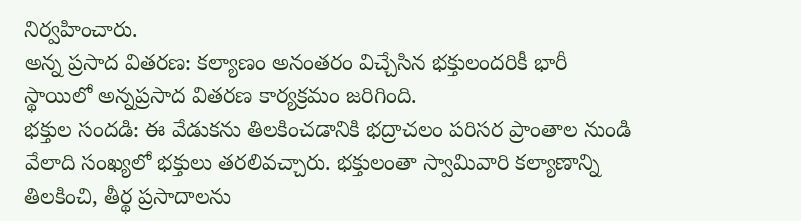నిర్వహించారు.
అన్న ప్రసాద వితరణ: కల్యాణం అనంతరం విచ్చేసిన భక్తులందరికీ భారీ స్థాయిలో అన్నప్రసాద వితరణ కార్యక్రమం జరిగింది.
భక్తుల సందడి: ఈ వేడుకను తిలకించడానికి భద్రాచలం పరిసర ప్రాంతాల నుండి వేలాది సంఖ్యలో భక్తులు తరలివచ్చారు. భక్తులంతా స్వామివారి కల్యాణాన్ని తిలకించి, తీర్థ ప్రసాదాలను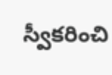స్వీకరించి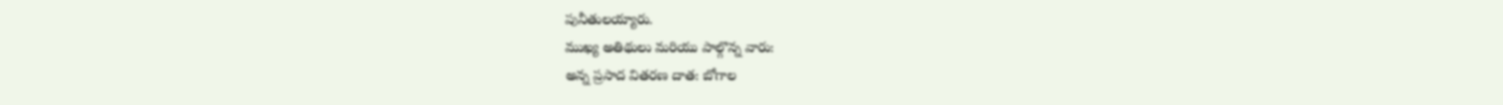పునీతులయ్యారు.
ముఖ్య అతిథులు మరియు పాల్గొన్న వారు:
అన్న ప్రసాద వితరణ దాత: బోగాల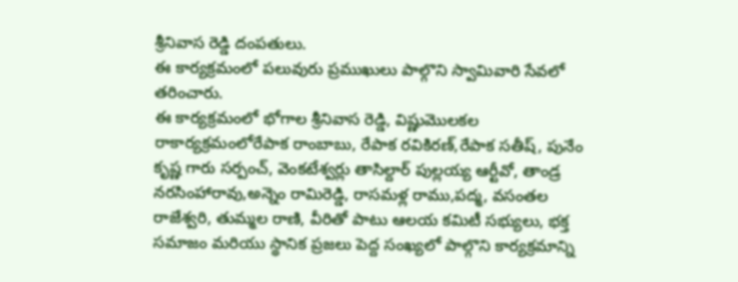శ్రీనివాస రెడ్డి దంపతులు.
ఈ కార్యక్రమంలో పలువురు ప్రముఖులు పాల్గొని స్వామివారి సేవలో తరించారు.
ఈ కార్యక్రమంలో భోగాల శ్రీనివాస రెడ్డి, విష్ణుమొలకల రాకార్యక్రమంలోరేపాక రాంబాబు, రేపాక రవికిరణ్,రేపాక సతీష్, పునేం కృష్ణ గారు సర్పంచ్, వెంకటేశ్వర్లు తాసిల్దార్ పుల్లయ్య ఆర్టీవో, తాండ్ర నరసింహారావు,అన్నెం రామిరెడ్డి, రాసమళ్ల రాము,పద్మ, వసంతల రాజేశ్వరి, తుమ్మల రాణి, వీరితో పాటు ఆలయ కమిటీ సభ్యులు, భక్త సమాజం మరియు స్థానిక ప్రజలు పెద్ద సంఖ్యలో పాల్గొని కార్యక్రమాన్ని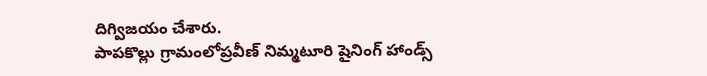దిగ్విజయం చేశారు.
పాపకొల్లు గ్రామంలోప్రవీణ్ నిమ్మటూరి షైనింగ్ హాండ్స్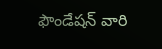ఫౌండేషన్ వారి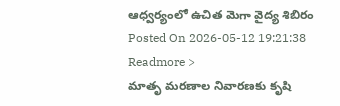ఆధ్వర్యంలో ఉచిత మెగా వైద్య శిబిరం
Posted On 2026-05-12 19:21:38
Readmore >
మాతృ మరణాల నివారణకు కృషి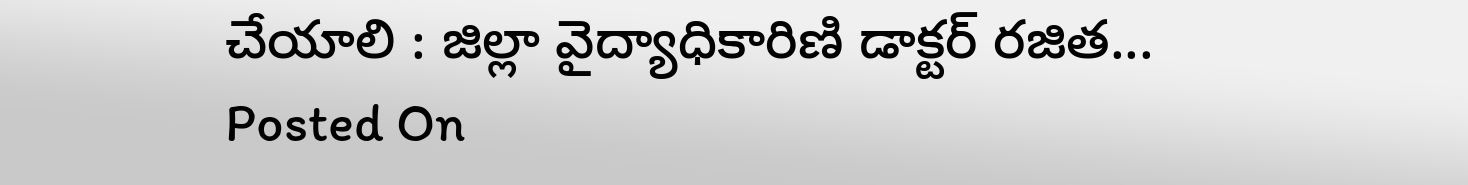చేయాలి : జిల్లా వైద్యాధికారిణి డాక్టర్ రజిత...
Posted On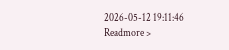2026-05-12 19:11:46
Readmore >